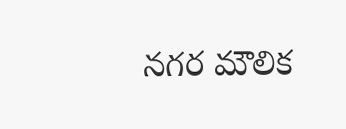నగర మౌలిక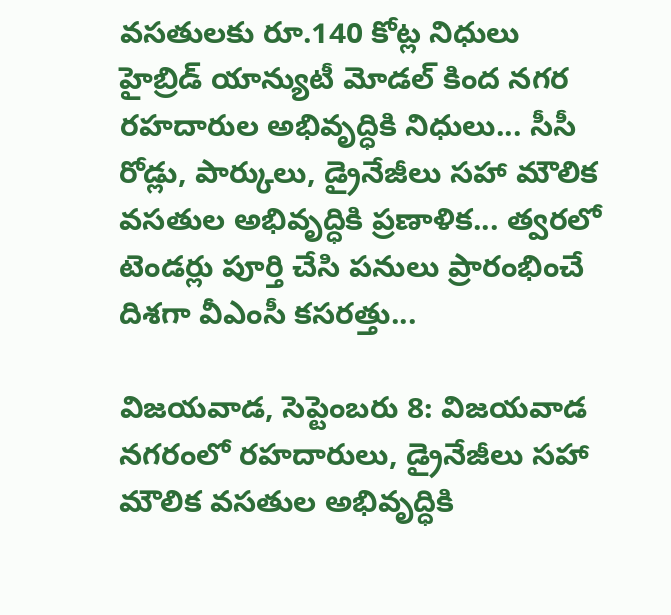వసతులకు రూ.140 కోట్ల నిధులు
హైబ్రిడ్ యాన్యుటీ మోడల్ కింద నగర రహదారుల అభివృద్ధికి నిధులు... సీసీ రోడ్లు, పార్కులు, డ్రైనేజీలు సహా మౌలిక వసతుల అభివృద్ధికి ప్రణాళిక... త్వరలో టెండర్లు పూర్తి చేసి పనులు ప్రారంభించే దిశగా వీఎంసీ కసరత్తు...

విజయవాడ, సెప్టెంబరు 8: విజయవాడ నగరంలో రహదారులు, డ్రైనేజీలు సహా మౌలిక వసతుల అభివృద్ధికి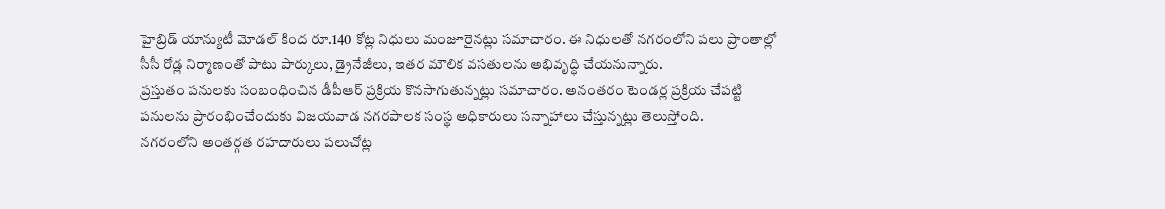హైబ్రిడ్ యాన్యుటీ మోడల్ కింద రూ.140 కోట్ల నిధులు మంజూరైనట్లు సమాచారం. ఈ నిధులతో నగరంలోని పలు ప్రాంతాల్లో సీసీ రోడ్ల నిర్మాణంతో పాటు పార్కులు, డ్రైనేజీలు, ఇతర మౌలిక వసతులను అభివృద్ధి చేయనున్నారు.
ప్రస్తుతం పనులకు సంబంధించిన డీపీఆర్ ప్రక్రియ కొనసాగుతున్నట్లు సమాచారం. అనంతరం టెండర్ల ప్రక్రియ చేపట్టి పనులను ప్రారంభించేందుకు విజయవాడ నగరపాలక సంస్థ అధికారులు సన్నాహాలు చేస్తున్నట్లు తెలుస్తోంది.
నగరంలోని అంతర్గత రహదారులు పలుచోట్ల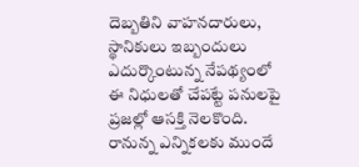దెబ్బతిని వాహనదారులు, స్థానికులు ఇబ్బందులు ఎదుర్కొంటున్న నేపథ్యంలో ఈ నిధులతో చేపట్టే పనులపై ప్రజల్లో ఆసక్తి నెలకొంది. రానున్న ఎన్నికలకు ముందే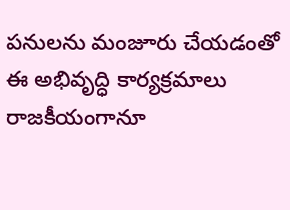పనులను మంజూరు చేయడంతో ఈ అభివృద్ధి కార్యక్రమాలు రాజకీయంగానూ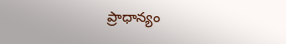ప్రాధాన్యం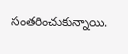సంతరించుకున్నాయి.